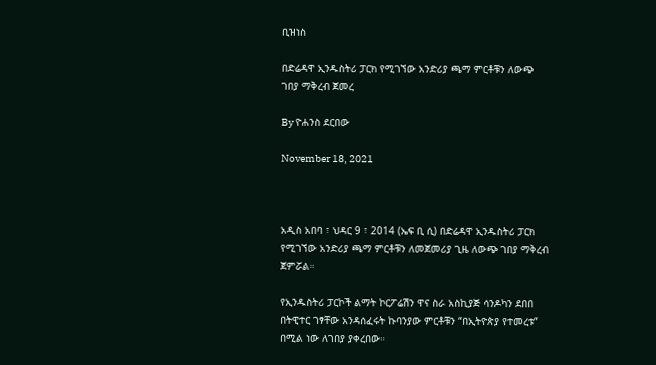ቢዝነስ

በድሬዳዋ ኢንዱስትሪ ፓርክ የሚገኘው አንድሪያ ጫማ ምርቶቹን ለውጭ ገበያ ማቅረብ ጀመረ

By ዮሐንስ ደርበው

November 18, 2021



አዲስ አበባ ፣ ህዳር 9 ፣ 2014 (ኤፍ ቢ ሲ) በድሬዳዋ ኢንዱስትሪ ፓርክ የሚገኘው አንድሪያ ጫማ ምርቶቹን ለመጀመሪያ ጊዜ ለውጭ ገበያ ማቅረብ ጀምሯል።

የኢንዱስትሪ ፓርኮች ልማት ኮርፖሬሽን ዋና ስራ አስኪያጅ ሳንዶካን ደበበ በትዊተር ገፃቸው አንዳሰፈሩት ኩባንያው ምርቶቹን “በኢትዮጵያ የተመረቱ” በሚል ነው ለገበያ ያቀረበው።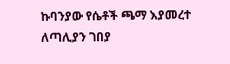ኩባንያው የሴቶች ጫማ እያመረተ ለጣሊያን ገበያ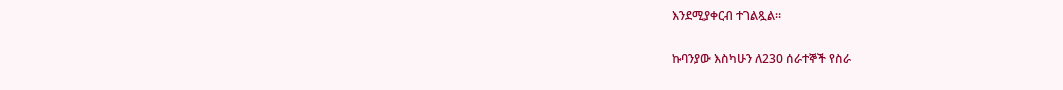እንደሚያቀርብ ተገልጿል።

ኩባንያው እስካሁን ለ230 ሰራተኞች የስራ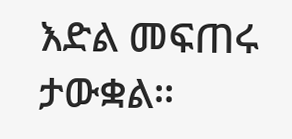እድል መፍጠሩ ታውቋል።